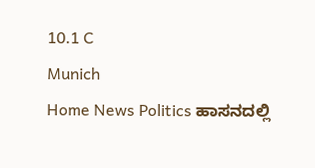10.1 C
Munich
Home News Politics ಹಾಸನದಲ್ಲಿ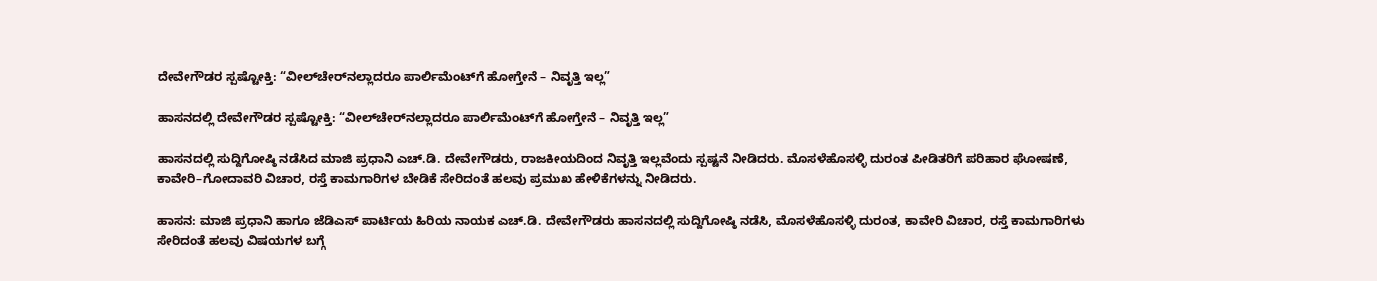ದೇವೇಗೌಡರ ಸ್ಪಷ್ಟೋಕ್ತಿ: “ವೀಲ್‌ಚೇರ್‌ನಲ್ಲಾದರೂ ಪಾರ್ಲಿಮೆಂಟ್‌ಗೆ ಹೋಗ್ತೇನೆ – ನಿವೃತ್ತಿ ಇಲ್ಲ”

ಹಾಸನದಲ್ಲಿ ದೇವೇಗೌಡರ ಸ್ಪಷ್ಟೋಕ್ತಿ: “ವೀಲ್‌ಚೇರ್‌ನಲ್ಲಾದರೂ ಪಾರ್ಲಿಮೆಂಟ್‌ಗೆ ಹೋಗ್ತೇನೆ – ನಿವೃತ್ತಿ ಇಲ್ಲ”

ಹಾಸನದಲ್ಲಿ ಸುದ್ದಿಗೋಷ್ಠಿ ನಡೆಸಿದ ಮಾಜಿ ಪ್ರಧಾನಿ ಎಚ್.ಡಿ. ದೇವೇಗೌಡರು, ರಾಜಕೀಯದಿಂದ ನಿವೃತ್ತಿ ಇಲ್ಲವೆಂದು ಸ್ಪಷ್ಟನೆ ನೀಡಿದರು. ಮೊಸಳೆಹೊಸಳ್ಳಿ ದುರಂತ ಪೀಡಿತರಿಗೆ ಪರಿಹಾರ ಘೋಷಣೆ, ಕಾವೇರಿ–ಗೋದಾವರಿ ವಿಚಾರ, ರಸ್ತೆ ಕಾಮಗಾರಿಗಳ ಬೇಡಿಕೆ ಸೇರಿದಂತೆ ಹಲವು ಪ್ರಮುಖ ಹೇಳಿಕೆಗಳನ್ನು ನೀಡಿದರು.

ಹಾಸನ: ಮಾಜಿ ಪ್ರಧಾನಿ ಹಾಗೂ ಜೆಡಿಎಸ್ ಪಾರ್ಟಿಯ ಹಿರಿಯ ನಾಯಕ ಎಚ್.ಡಿ. ದೇವೇಗೌಡರು ಹಾಸನದಲ್ಲಿ ಸುದ್ದಿಗೋಷ್ಠಿ ನಡೆಸಿ, ಮೊಸಳೆಹೊಸಳ್ಳಿ ದುರಂತ, ಕಾವೇರಿ ವಿಚಾರ, ರಸ್ತೆ ಕಾಮಗಾರಿಗಳು ಸೇರಿದಂತೆ ಹಲವು ವಿಷಯಗಳ ಬಗ್ಗೆ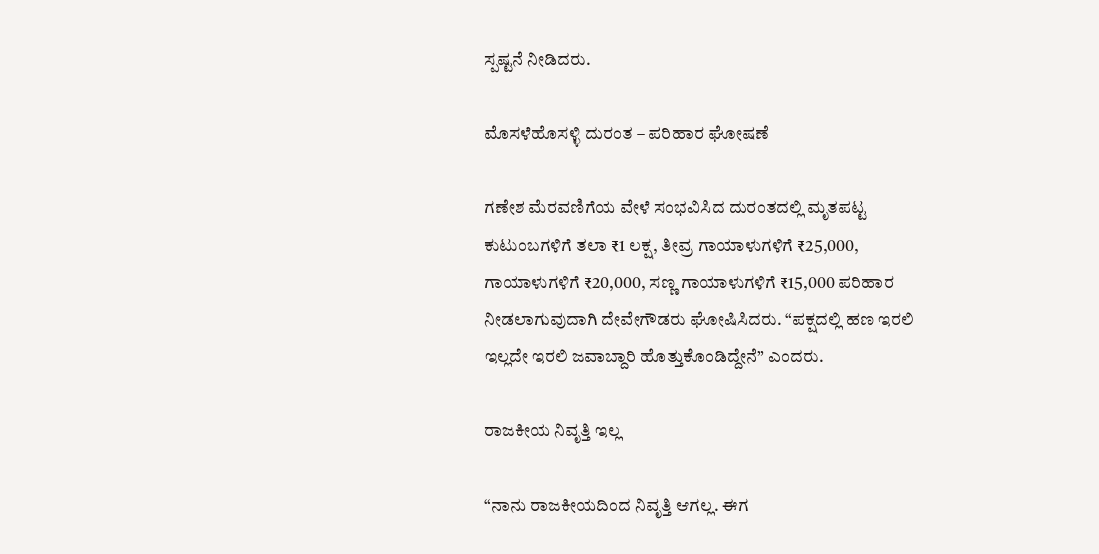ಸ್ಪಷ್ಟನೆ ನೀಡಿದರು.

ಮೊಸಳೆಹೊಸಳ್ಳಿ ದುರಂತ – ಪರಿಹಾರ ಘೋಷಣೆ

ಗಣೇಶ ಮೆರವಣಿಗೆಯ ವೇಳೆ ಸಂಭವಿಸಿದ ದುರಂತದಲ್ಲಿ ಮೃತಪಟ್ಟ ಕುಟುಂಬಗಳಿಗೆ ತಲಾ ₹1 ಲಕ್ಷ, ತೀವ್ರ ಗಾಯಾಳುಗಳಿಗೆ ₹25,000, ಗಾಯಾಳುಗಳಿಗೆ ₹20,000, ಸಣ್ಣ ಗಾಯಾಳುಗಳಿಗೆ ₹15,000 ಪರಿಹಾರ ನೀಡಲಾಗುವುದಾಗಿ ದೇವೇಗೌಡರು ಘೋಷಿಸಿದರು. “ಪಕ್ಷದಲ್ಲಿ ಹಣ ಇರಲಿ ಇಲ್ಲದೇ ಇರಲಿ ಜವಾಬ್ದಾರಿ ಹೊತ್ತುಕೊಂಡಿದ್ದೇನೆ” ಎಂದರು.

ರಾಜಕೀಯ ನಿವೃತ್ತಿ ಇಲ್ಲ

“ನಾನು ರಾಜಕೀಯದಿಂದ ನಿವೃತ್ತಿ ಆಗಲ್ಲ. ಈಗ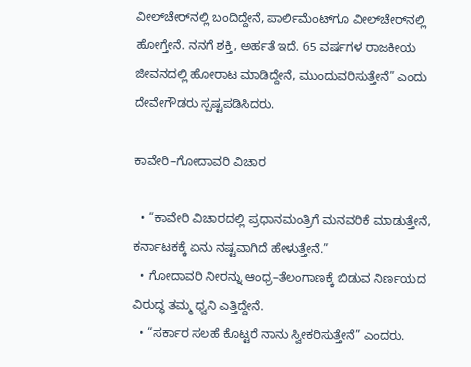ವೀಲ್‌ಚೇರ್‌ನಲ್ಲಿ ಬಂದಿದ್ದೇನೆ, ಪಾರ್ಲಿಮೆಂಟ್‌ಗೂ ವೀಲ್‌ಚೇರ್‌ನಲ್ಲಿ ಹೋಗ್ತೇನೆ. ನನಗೆ ಶಕ್ತಿ, ಅರ್ಹತೆ ಇದೆ. 65 ವರ್ಷಗಳ ರಾಜಕೀಯ ಜೀವನದಲ್ಲಿ ಹೋರಾಟ ಮಾಡಿದ್ದೇನೆ, ಮುಂದುವರಿಸುತ್ತೇನೆ” ಎಂದು ದೇವೇಗೌಡರು ಸ್ಪಷ್ಟಪಡಿಸಿದರು.

ಕಾವೇರಿ–ಗೋದಾವರಿ ವಿಚಾರ

  • “ಕಾವೇರಿ ವಿಚಾರದಲ್ಲಿ ಪ್ರಧಾನಮಂತ್ರಿಗೆ ಮನವರಿಕೆ ಮಾಡುತ್ತೇನೆ, ಕರ್ನಾಟಕಕ್ಕೆ ಏನು ನಷ್ಟವಾಗಿದೆ ಹೇಳುತ್ತೇನೆ.”
  • ಗೋದಾವರಿ ನೀರನ್ನು ಆಂಧ್ರ–ತೆಲಂಗಾಣಕ್ಕೆ ಬಿಡುವ ನಿರ್ಣಯದ ವಿರುದ್ಧ ತಮ್ಮ ಧ್ವನಿ ಎತ್ತಿದ್ದೇನೆ.
  • “ಸರ್ಕಾರ ಸಲಹೆ ಕೊಟ್ಟರೆ ನಾನು ಸ್ವೀಕರಿಸುತ್ತೇನೆ” ಎಂದರು.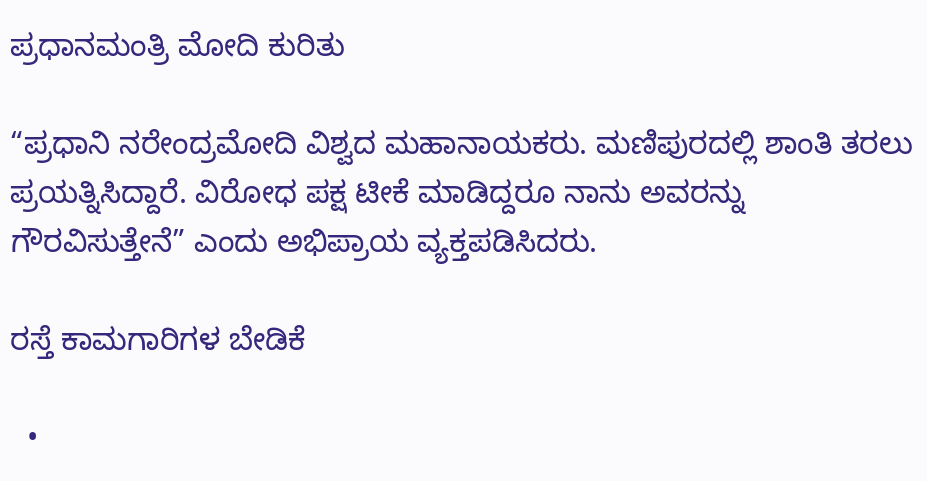ಪ್ರಧಾನಮಂತ್ರಿ ಮೋದಿ ಕುರಿತು

“ಪ್ರಧಾನಿ ನರೇಂದ್ರಮೋದಿ ವಿಶ್ವದ ಮಹಾನಾಯಕರು. ಮಣಿಪುರದಲ್ಲಿ ಶಾಂತಿ ತರಲು ಪ್ರಯತ್ನಿಸಿದ್ದಾರೆ. ವಿರೋಧ ಪಕ್ಷ ಟೀಕೆ ಮಾಡಿದ್ದರೂ ನಾನು ಅವರನ್ನು ಗೌರವಿಸುತ್ತೇನೆ” ಎಂದು ಅಭಿಪ್ರಾಯ ವ್ಯಕ್ತಪಡಿಸಿದರು.

ರಸ್ತೆ ಕಾಮಗಾರಿಗಳ ಬೇಡಿಕೆ

  •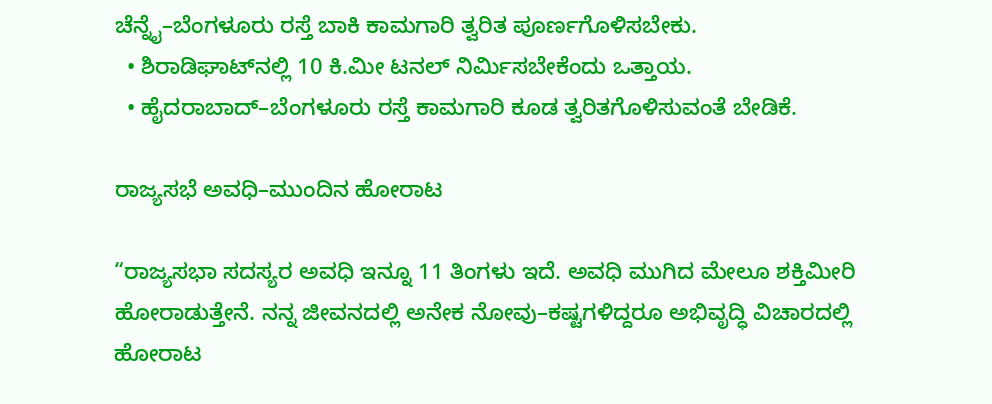ಚೆನ್ನೈ–ಬೆಂಗಳೂರು ರಸ್ತೆ ಬಾಕಿ ಕಾಮಗಾರಿ ತ್ವರಿತ ಪೂರ್ಣಗೊಳಿಸಬೇಕು.
  • ಶಿರಾಡಿಘಾಟ್‌ನಲ್ಲಿ 10 ಕಿ.ಮೀ ಟನಲ್ ನಿರ್ಮಿಸಬೇಕೆಂದು ಒತ್ತಾಯ.
  • ಹೈದರಾಬಾದ್–ಬೆಂಗಳೂರು ರಸ್ತೆ ಕಾಮಗಾರಿ ಕೂಡ ತ್ವರಿತಗೊಳಿಸುವಂತೆ ಬೇಡಿಕೆ.

ರಾಜ್ಯಸಭೆ ಅವಧಿ–ಮುಂದಿನ ಹೋರಾಟ

“ರಾಜ್ಯಸಭಾ ಸದಸ್ಯರ ಅವಧಿ ಇನ್ನೂ 11 ತಿಂಗಳು ಇದೆ. ಅವಧಿ ಮುಗಿದ ಮೇಲೂ ಶಕ್ತಿಮೀರಿ ಹೋರಾಡುತ್ತೇನೆ. ನನ್ನ ಜೀವನದಲ್ಲಿ ಅನೇಕ ನೋವು–ಕಷ್ಟಗಳಿದ್ದರೂ ಅಭಿವೃದ್ಧಿ ವಿಚಾರದಲ್ಲಿ ಹೋರಾಟ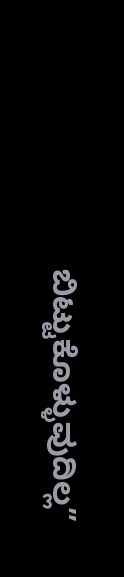ಬಿಟ್ಟುಕೊಳ್ಳುವುದಿಲ್ಲ”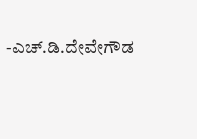-ಎಚ್.ಡಿ.ದೇವೇಗೌಡ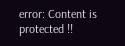error: Content is protected !!